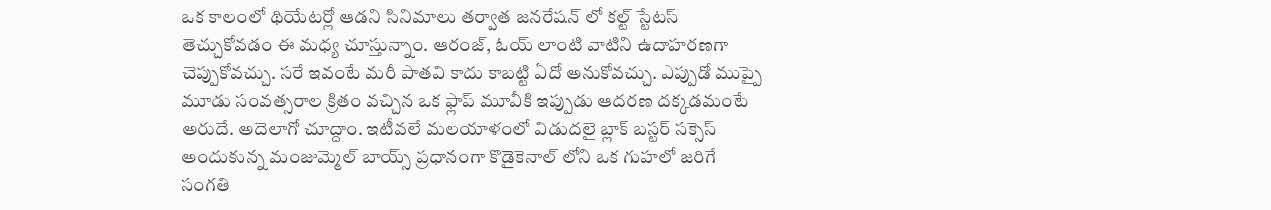ఒక కాలంలో థియేటర్లో ఆడని సినిమాలు తర్వాత జనరేషన్ లో కల్ట్ స్టేటస్ తెచ్చుకోవడం ఈ మధ్య చూస్తున్నాం. ఆరంజ్, ఓయ్ లాంటి వాటిని ఉదాహరణగా చెప్పుకోవచ్చు. సరే ఇవంటే మరీ పాతవి కాదు కాబట్టి ఏదో అనుకోవచ్చు. ఎప్పుడో ముప్పై మూడు సంవత్సరాల క్రితం వచ్చిన ఒక ఫ్లాప్ మూవీకి ఇప్పుడు ఆదరణ దక్కడమంటే అరుదే. అదెలాగో చూద్దాం. ఇటీవలే మలయాళంలో విడుదలై బ్లాక్ బస్టర్ సక్సెస్ అందుకున్న మంజుమ్మెల్ బాయ్స్ ప్రధానంగా కొడైకెనాల్ లోని ఒక గుహలో జరిగే సంగతి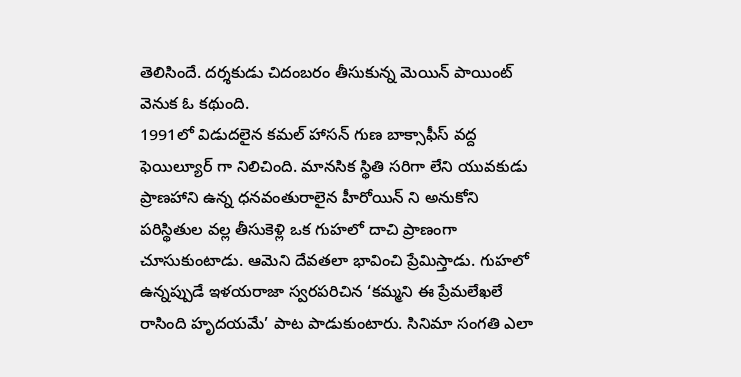తెలిసిందే. దర్శకుడు చిదంబరం తీసుకున్న మెయిన్ పాయింట్ వెనుక ఓ కథుంది.
1991లో విడుదలైన కమల్ హాసన్ గుణ బాక్సాఫీస్ వద్ద ఫెయిల్యూర్ గా నిలిచింది. మానసిక స్థితి సరిగా లేని యువకుడు ప్రాణహాని ఉన్న ధనవంతురాలైన హీరోయిన్ ని అనుకోని పరిస్థితుల వల్ల తీసుకెళ్లి ఒక గుహలో దాచి ప్రాణంగా చూసుకుంటాడు. ఆమెని దేవతలా భావించి ప్రేమిస్తాడు. గుహలో ఉన్నప్పుడే ఇళయరాజా స్వరపరిచిన ‘కమ్మని ఈ ప్రేమలేఖలే రాసింది హృదయమే’ పాట పాడుకుంటారు. సినిమా సంగతి ఎలా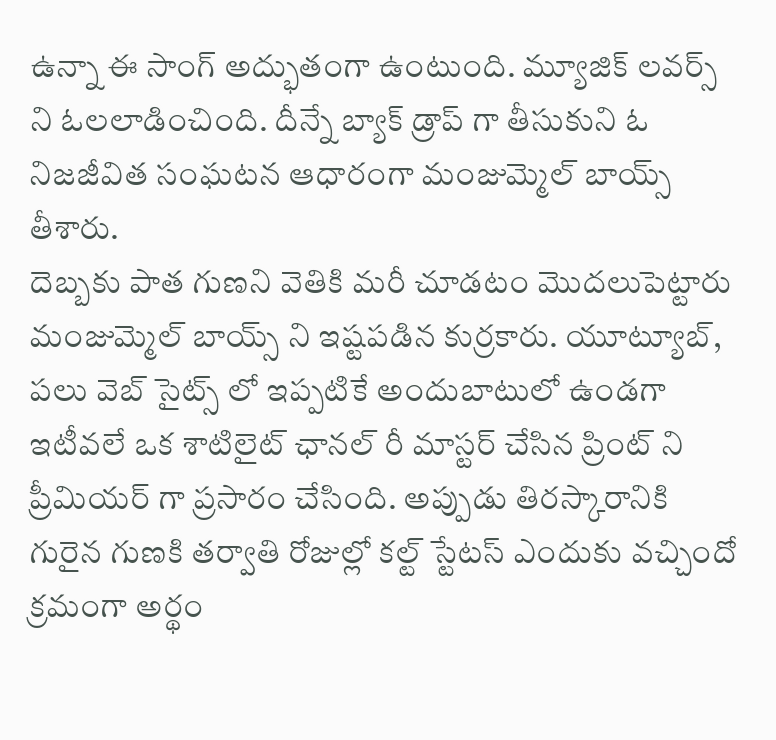ఉన్నా ఈ సాంగ్ అద్భుతంగా ఉంటుంది. మ్యూజిక్ లవర్స్ ని ఓలలాడించింది. దీన్నే బ్యాక్ డ్రాప్ గా తీసుకుని ఓ నిజజీవిత సంఘటన ఆధారంగా మంజుమ్మెల్ బాయ్స్ తీశారు.
దెబ్బకు పాత గుణని వెతికి మరీ చూడటం మొదలుపెట్టారు మంజుమ్మెల్ బాయ్స్ ని ఇష్టపడిన కుర్రకారు. యూట్యూబ్, పలు వెబ్ సైట్స్ లో ఇప్పటికే అందుబాటులో ఉండగా ఇటీవలే ఒక శాటిలైట్ ఛానల్ రీ మాస్టర్ చేసిన ప్రింట్ ని ప్రీమియర్ గా ప్రసారం చేసింది. అప్పుడు తిరస్కారానికి గురైన గుణకి తర్వాతి రోజుల్లో కల్ట్ స్టేటస్ ఎందుకు వచ్చిందో క్రమంగా అర్థం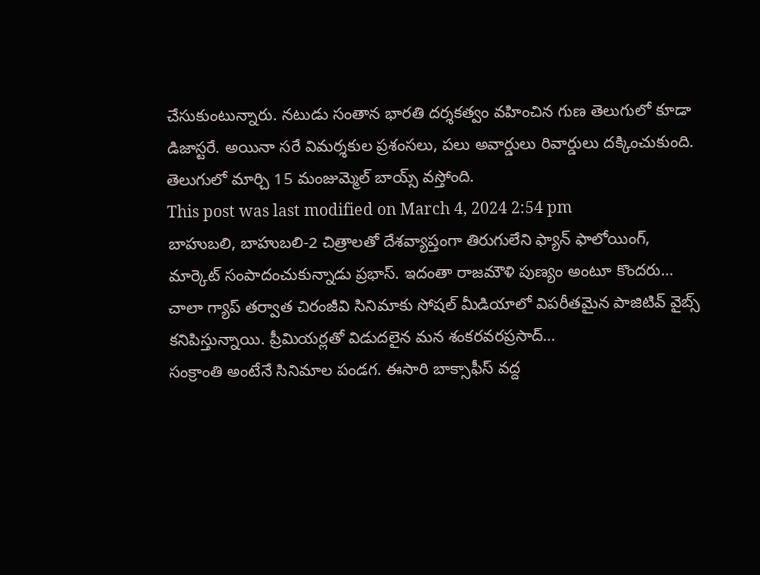చేసుకుంటున్నారు. నటుడు సంతాన భారతి దర్శకత్వం వహించిన గుణ తెలుగులో కూడా డిజాస్టరే. అయినా సరే విమర్శకుల ప్రశంసలు, పలు అవార్డులు రివార్డులు దక్కించుకుంది. తెలుగులో మార్చి 15 మంజుమ్మెల్ బాయ్స్ వస్తోంది.
This post was last modified on March 4, 2024 2:54 pm
బాహుబలి, బాహుబలి-2 చిత్రాలతో దేశవ్యాప్తంగా తిరుగులేని ఫ్యాన్ ఫాలోయింగ్, మార్కెట్ సంపాదంచుకున్నాడు ప్రభాస్. ఇదంతా రాజమౌళి పుణ్యం అంటూ కొందరు…
చాలా గ్యాప్ తర్వాత చిరంజీవి సినిమాకు సోషల్ మీడియాలో విపరీతమైన పాజిటివ్ వైబ్స్ కనిపిస్తున్నాయి. ప్రీమియర్లతో విడుదలైన మన శంకరవరప్రసాద్…
సంక్రాంతి అంటేనే సినిమాల పండగ. ఈసారి బాక్సాఫీస్ వద్ద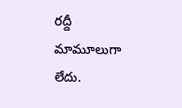రద్దీ మామూలుగా లేదు.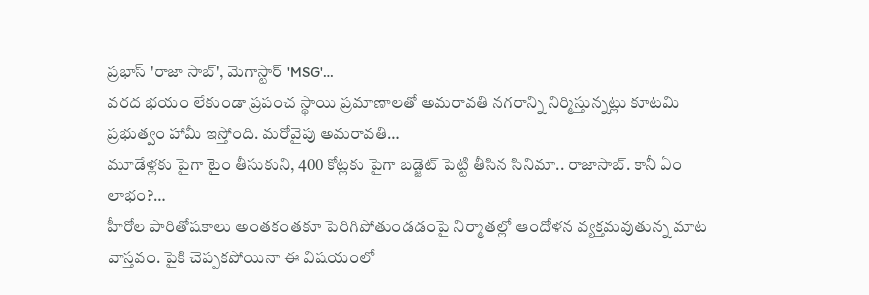ప్రభాస్ 'రాజా సాబ్', మెగాస్టార్ 'MSG'…
వరద భయం లేకుండా ప్రపంచ స్థాయి ప్రమాణాలతో అమరావతి నగరాన్ని నిర్మిస్తున్నట్లు కూటమి ప్రభుత్వం హామీ ఇస్తోంది. మరోవైపు అమరావతి…
మూడేళ్లకు పైగా టైం తీసుకుని, 400 కోట్లకు పైగా బడ్జెట్ పెట్టి తీసిన సినిమా.. రాజాసాబ్. కానీ ఏం లాభం?…
హీరోల పారితోషకాలు అంతకంతకూ పెరిగిపోతుండడంపై నిర్మాతల్లో ఆందోళన వ్యక్తమవుతున్న మాట వాస్తవం. పైకి చెప్పకపోయినా ఈ విషయంలో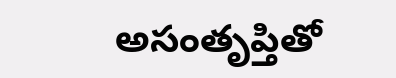అసంతృప్తితో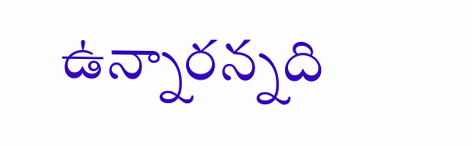ఉన్నారన్నది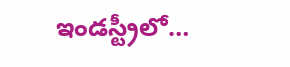ఇండస్ట్రీలో…